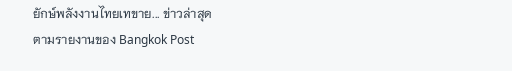ยักษ์พลังงานไทยเทขาย... ข่าวล่าสุด
ตามรายงานของ Bangkok Post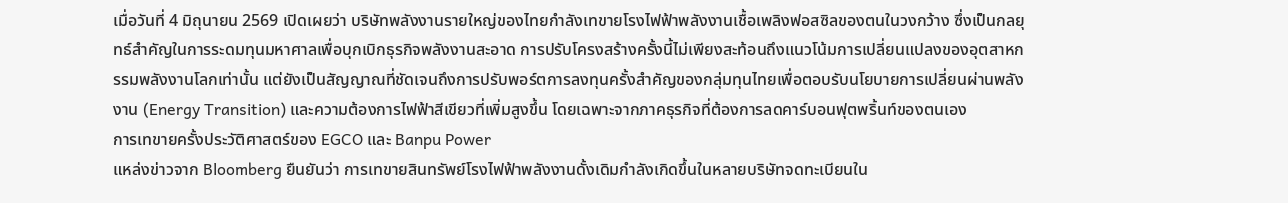เมื่อวันที่ 4 มิถุนายน 2569 เปิดเผยว่า บริษัทพลังงานรายใหญ่ของไทยกำลังเทขายโรงไฟฟ้าพลังงานเชื้อเพลิงฟอสซิลของตนในวงกว้าง ซึ่งเป็นกลยุทธ์สำคัญในการระดมทุนมหาศาลเพื่อบุกเบิกธุรกิจพลังงานสะอาด การปรับโครงสร้างครั้งนี้ไม่เพียงสะท้อนถึงแนวโน้มการเปลี่ยนแปลงของอุตสาหกรรมพลังงานโลกเท่านั้น แต่ยังเป็นสัญญาณที่ชัดเจนถึงการปรับพอร์ตการลงทุนครั้งสำคัญของกลุ่มทุนไทยเพื่อตอบรับนโยบายการเปลี่ยนผ่านพลังงาน (Energy Transition) และความต้องการไฟฟ้าสีเขียวที่เพิ่มสูงขึ้น โดยเฉพาะจากภาคธุรกิจที่ต้องการลดคาร์บอนฟุตพริ้นท์ของตนเอง
การเทขายครั้งประวัติศาสตร์ของ EGCO และ Banpu Power
แหล่งข่าวจาก Bloomberg ยืนยันว่า การเทขายสินทรัพย์โรงไฟฟ้าพลังงานดั้งเดิมกำลังเกิดขึ้นในหลายบริษัทจดทะเบียนใน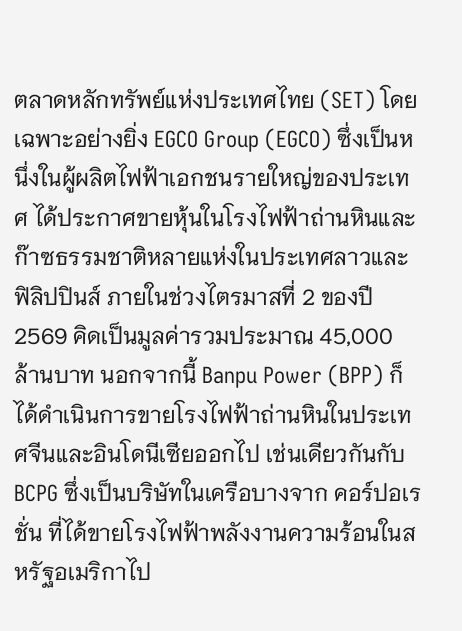ตลาดหลักทรัพย์แห่งประเทศไทย (SET) โดยเฉพาะอย่างยิ่ง EGCO Group (EGCO) ซึ่งเป็นหนึ่งในผู้ผลิตไฟฟ้าเอกชนรายใหญ่ของประเทศ ได้ประกาศขายหุ้นในโรงไฟฟ้าถ่านหินและก๊าซธรรมชาติหลายแห่งในประเทศลาวและฟิลิปปินส์ ภายในช่วงไตรมาสที่ 2 ของปี 2569 คิดเป็นมูลค่ารวมประมาณ 45,000 ล้านบาท นอกจากนี้ Banpu Power (BPP) ก็ได้ดำเนินการขายโรงไฟฟ้าถ่านหินในประเทศจีนและอินโดนีเซียออกไป เช่นเดียวกันกับ BCPG ซึ่งเป็นบริษัทในเครือบางจาก คอร์ปอเรชั่น ที่ได้ขายโรงไฟฟ้าพลังงานความร้อนในสหรัฐอเมริกาไป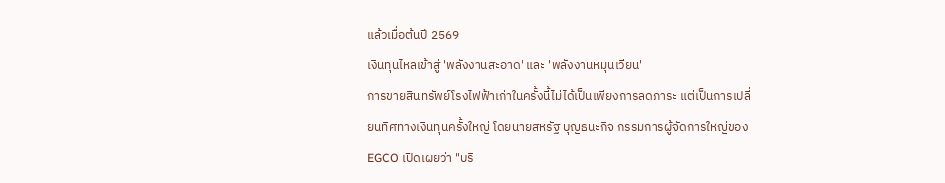แล้วเมื่อต้นปี 2569
เงินทุนไหลเข้าสู่ 'พลังงานสะอาด' และ 'พลังงานหมุนเวียน'
การขายสินทรัพย์โรงไฟฟ้าเก่าในครั้งนี้ไม่ได้เป็นเพียงการลดภาระ แต่เป็นการเปลี่ยนทิศทางเงินทุนครั้งใหญ่ โดยนายสหรัฐ บุญธนะกิจ กรรมการผู้จัดการใหญ่ของ EGCO เปิดเผยว่า "บริ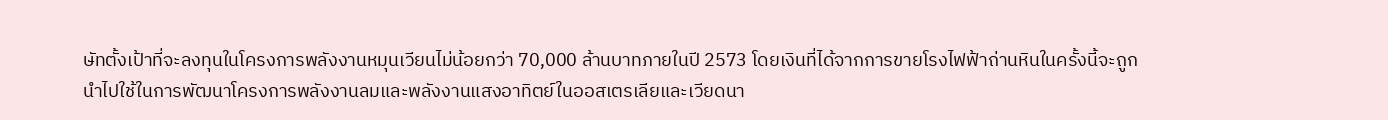ษัทตั้งเป้าที่จะลงทุนในโครงการพลังงานหมุนเวียนไม่น้อยกว่า 70,000 ล้านบาทภายในปี 2573 โดยเงินที่ได้จากการขายโรงไฟฟ้าถ่านหินในครั้งนี้จะถูกนำไปใช้ในการพัฒนาโครงการพลังงานลมและพลังงานแสงอาทิตย์ในออสเตรเลียและเวียดนา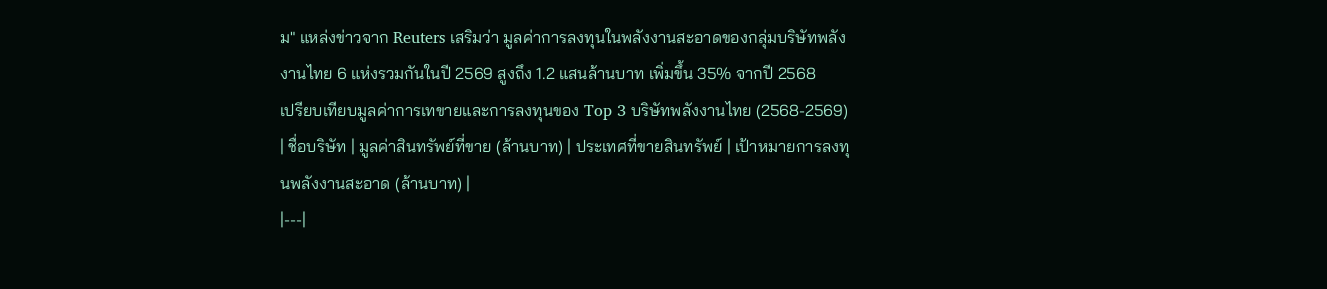ม" แหล่งข่าวจาก Reuters เสริมว่า มูลค่าการลงทุนในพลังงานสะอาดของกลุ่มบริษัทพลังงานไทย 6 แห่งรวมกันในปี 2569 สูงถึง 1.2 แสนล้านบาท เพิ่มขึ้น 35% จากปี 2568
เปรียบเทียบมูลค่าการเทขายและการลงทุนของ Top 3 บริษัทพลังงานไทย (2568-2569)
| ชื่อบริษัท | มูลค่าสินทรัพย์ที่ขาย (ล้านบาท) | ประเทศที่ขายสินทรัพย์ | เป้าหมายการลงทุนพลังงานสะอาด (ล้านบาท) |
|---|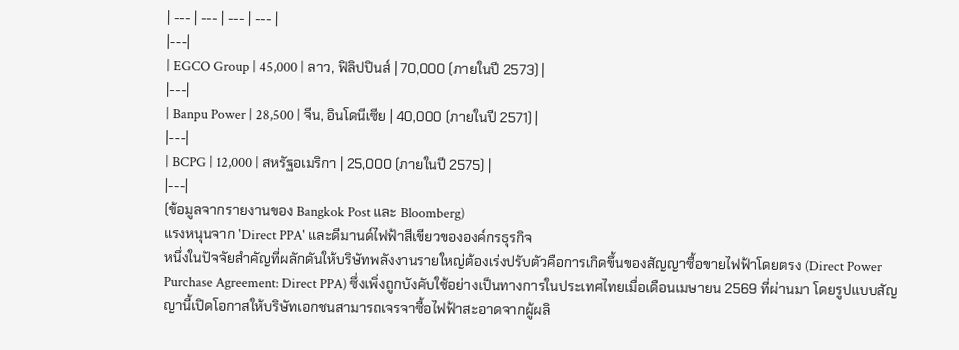| --- | --- | --- | --- |
|---|
| EGCO Group | 45,000 | ลาว, ฟิลิปปินส์ | 70,000 (ภายในปี 2573) |
|---|
| Banpu Power | 28,500 | จีน, อินโดนีเซีย | 40,000 (ภายในปี 2571) |
|---|
| BCPG | 12,000 | สหรัฐอเมริกา | 25,000 (ภายในปี 2575) |
|---|
(ข้อมูลจากรายงานของ Bangkok Post และ Bloomberg)
แรงหนุนจาก 'Direct PPA' และดีมานด์ไฟฟ้าสีเขียวขององค์กรธุรกิจ
หนึ่งในปัจจัยสำคัญที่ผลักดันให้บริษัทพลังงานรายใหญ่ต้องเร่งปรับตัวคือการเกิดขึ้นของสัญญาซื้อขายไฟฟ้าโดยตรง (Direct Power Purchase Agreement: Direct PPA) ซึ่งเพิ่งถูกบังคับใช้อย่างเป็นทางการในประเทศไทยเมื่อเดือนเมษายน 2569 ที่ผ่านมา โดยรูปแบบสัญญานี้เปิดโอกาสให้บริษัทเอกชนสามารถเจรจาซื้อไฟฟ้าสะอาดจากผู้ผลิ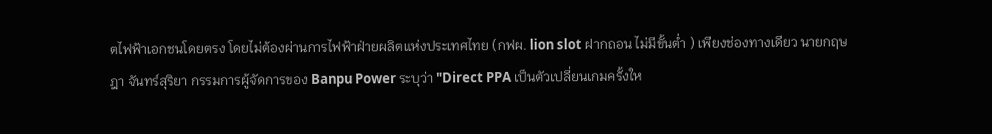ตไฟฟ้าเอกชนโดยตรง โดยไม่ต้องผ่านการไฟฟ้าฝ่ายผลิตแห่งประเทศไทย (กฟผ. lion slot ฝากถอน ไม่มีขั้นต่ำ ) เพียงช่องทางเดียว นายกฤษฎา จันทร์สุริยา กรรมการผู้จัดการของ Banpu Power ระบุว่า "Direct PPA เป็นตัวเปลี่ยนเกมครั้งให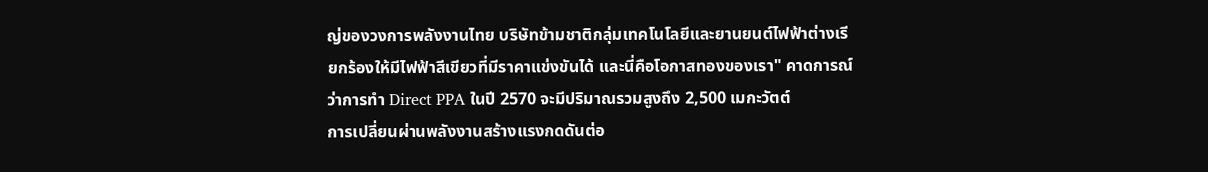ญ่ของวงการพลังงานไทย บริษัทข้ามชาติกลุ่มเทคโนโลยีและยานยนต์ไฟฟ้าต่างเรียกร้องให้มีไฟฟ้าสีเขียวที่มีราคาแข่งขันได้ และนี่คือโอกาสทองของเรา" คาดการณ์ว่าการทำ Direct PPA ในปี 2570 จะมีปริมาณรวมสูงถึง 2,500 เมกะวัตต์
การเปลี่ยนผ่านพลังงานสร้างแรงกดดันต่อ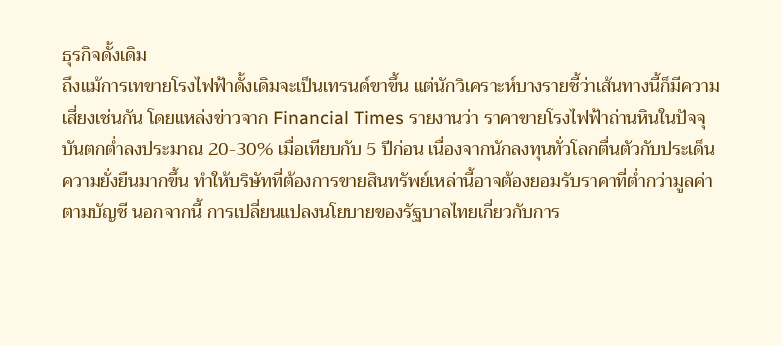ธุรกิจดั้งเดิม
ถึงแม้การเทขายโรงไฟฟ้าดั้งเดิมจะเป็นเทรนด์ขาขึ้น แต่นักวิเคราะห์บางรายชี้ว่าเส้นทางนี้ก็มีความเสี่ยงเช่นกัน โดยแหล่งข่าวจาก Financial Times รายงานว่า ราคาขายโรงไฟฟ้าถ่านหินในปัจจุบันตกต่ำลงประมาณ 20-30% เมื่อเทียบกับ 5 ปีก่อน เนื่องจากนักลงทุนทั่วโลกตื่นตัวกับประเด็นความยั่งยืนมากขึ้น ทำให้บริษัทที่ต้องการขายสินทรัพย์เหล่านี้อาจต้องยอมรับราคาที่ต่ำกว่ามูลค่าตามบัญชี นอกจากนี้ การเปลี่ยนแปลงนโยบายของรัฐบาลไทยเกี่ยวกับการ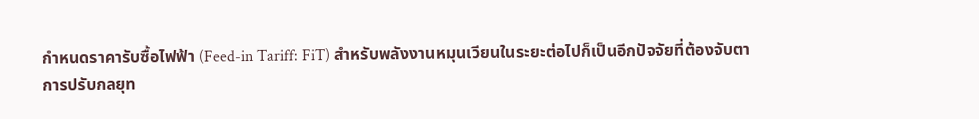กำหนดราคารับซื้อไฟฟ้า (Feed-in Tariff: FiT) สำหรับพลังงานหมุนเวียนในระยะต่อไปก็เป็นอีกปัจจัยที่ต้องจับตา
การปรับกลยุท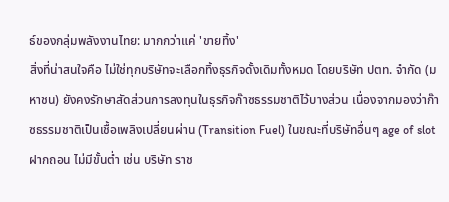ธ์ของกลุ่มพลังงานไทย: มากกว่าแค่ 'ขายทิ้ง'
สิ่งที่น่าสนใจคือ ไม่ใช่ทุกบริษัทจะเลือกทิ้งธุรกิจดั้งเดิมทั้งหมด โดยบริษัท ปตท. จำกัด (มหาชน) ยังคงรักษาสัดส่วนการลงทุนในธุรกิจก๊าซธรรมชาติไว้บางส่วน เนื่องจากมองว่าก๊าซธรรมชาติเป็นเชื้อเพลิงเปลี่ยนผ่าน (Transition Fuel) ในขณะที่บริษัทอื่นๆ age of slot ฝากถอน ไม่มีขั้นต่ำ เช่น บริษัท ราช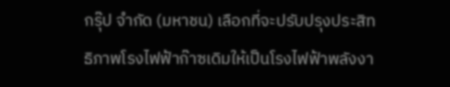กรุ๊ป จำกัด (มหาชน) เลือกที่จะปรับปรุงประสิทธิภาพโรงไฟฟ้าก๊าซเดิมให้เป็นโรงไฟฟ้าพลังงา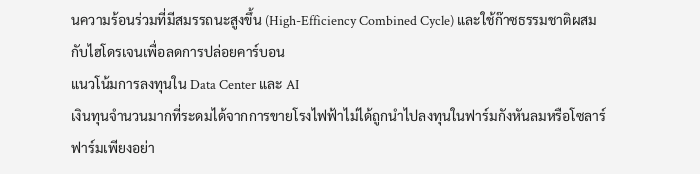นความร้อนร่วมที่มีสมรรถนะสูงขึ้น (High-Efficiency Combined Cycle) และใช้ก๊าซธรรมชาติผสมกับไฮโดรเจนเพื่อลดการปล่อยคาร์บอน
แนวโน้มการลงทุนใน Data Center และ AI
เงินทุนจำนวนมากที่ระดมได้จากการขายโรงไฟฟ้าไม่ได้ถูกนำไปลงทุนในฟาร์มกังหันลมหรือโซลาร์ฟาร์มเพียงอย่า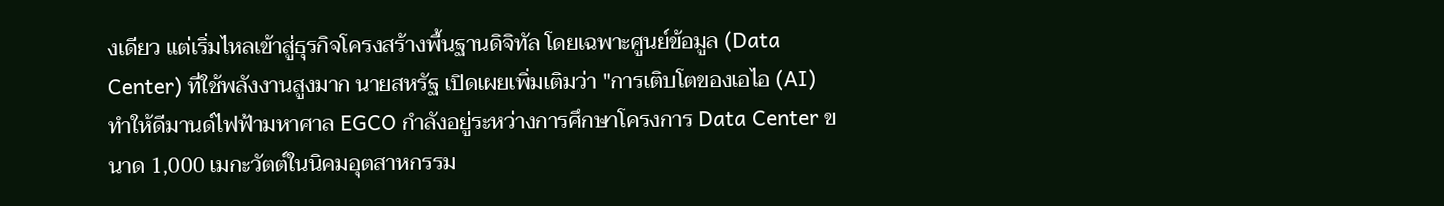งเดียว แต่เริ่มไหลเข้าสู่ธุรกิจโครงสร้างพื้นฐานดิจิทัล โดยเฉพาะศูนย์ข้อมูล (Data Center) ที่ใช้พลังงานสูงมาก นายสหรัฐ เปิดเผยเพิ่มเติมว่า "การเติบโตของเอไอ (AI) ทำให้ดีมานด์ไฟฟ้ามหาศาล EGCO กำลังอยู่ระหว่างการศึกษาโครงการ Data Center ขนาด 1,000 เมกะวัตต์ในนิคมอุตสาหกรรม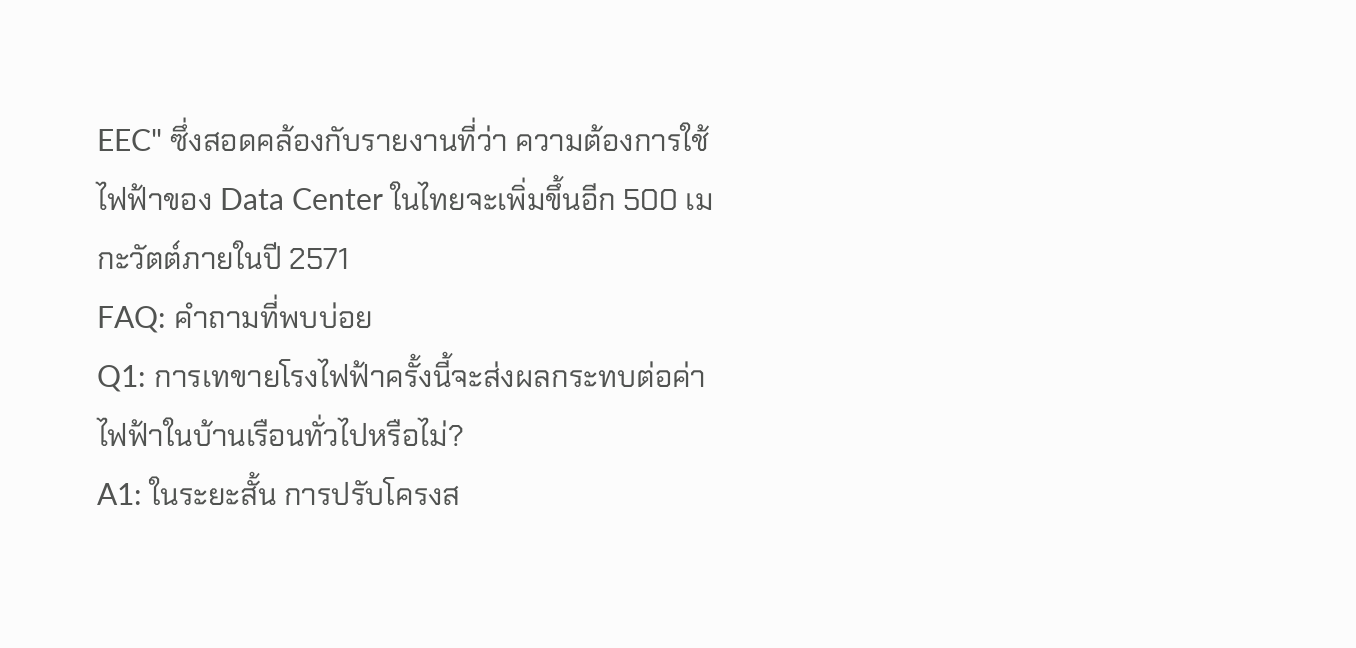EEC" ซึ่งสอดคล้องกับรายงานที่ว่า ความต้องการใช้ไฟฟ้าของ Data Center ในไทยจะเพิ่มขึ้นอีก 500 เมกะวัตต์ภายในปี 2571
FAQ: คำถามที่พบบ่อย
Q1: การเทขายโรงไฟฟ้าครั้งนี้จะส่งผลกระทบต่อค่าไฟฟ้าในบ้านเรือนทั่วไปหรือไม่?
A1: ในระยะสั้น การปรับโครงส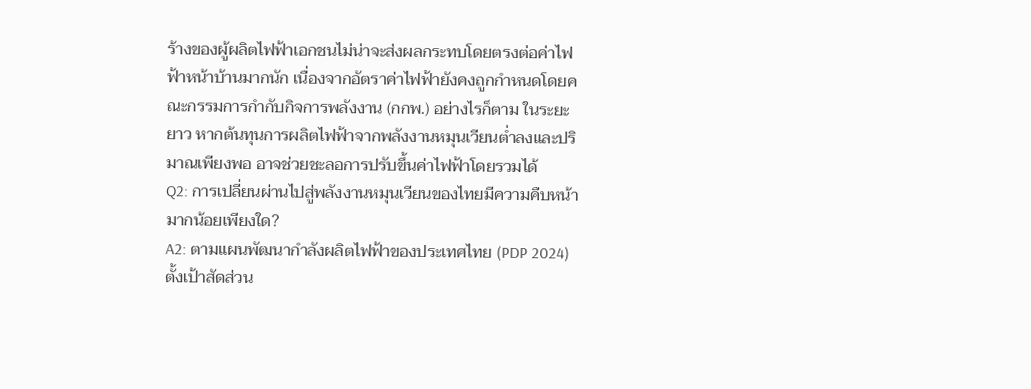ร้างของผู้ผลิตไฟฟ้าเอกชนไม่น่าจะส่งผลกระทบโดยตรงต่อค่าไฟฟ้าหน้าบ้านมากนัก เนื่องจากอัตราค่าไฟฟ้ายังคงถูกกำหนดโดยคณะกรรมการกำกับกิจการพลังงาน (กกพ.) อย่างไรก็ตาม ในระยะยาว หากต้นทุนการผลิตไฟฟ้าจากพลังงานหมุนเวียนต่ำลงและปริมาณเพียงพอ อาจช่วยชะลอการปรับขึ้นค่าไฟฟ้าโดยรวมได้
Q2: การเปลี่ยนผ่านไปสู่พลังงานหมุนเวียนของไทยมีความคืบหน้ามากน้อยเพียงใด?
A2: ตามแผนพัฒนากำลังผลิตไฟฟ้าของประเทศไทย (PDP 2024) ตั้งเป้าสัดส่วน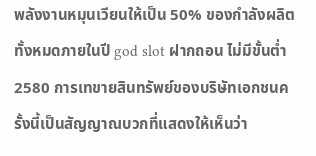พลังงานหมุนเวียนให้เป็น 50% ของกำลังผลิตทั้งหมดภายในปี god slot ฝากถอน ไม่มีขั้นต่ำ 2580 การเทขายสินทรัพย์ของบริษัทเอกชนครั้งนี้เป็นสัญญาณบวกที่แสดงให้เห็นว่า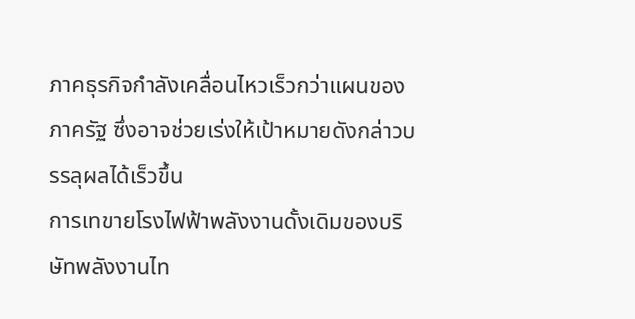ภาคธุรกิจกำลังเคลื่อนไหวเร็วกว่าแผนของภาครัฐ ซึ่งอาจช่วยเร่งให้เป้าหมายดังกล่าวบรรลุผลได้เร็วขึ้น
การเทขายโรงไฟฟ้าพลังงานดั้งเดิมของบริษัทพลังงานไท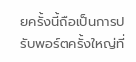ยครั้งนี้ถือเป็นการปรับพอร์ตครั้งใหญ่ที่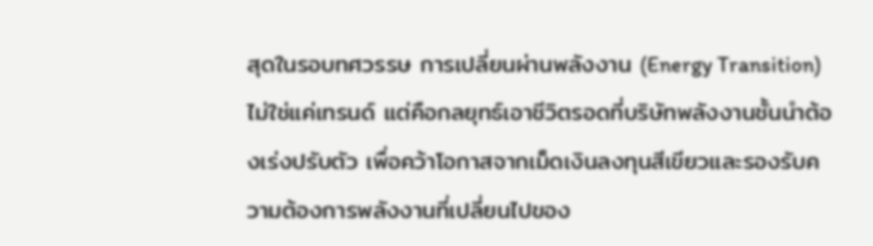สุดในรอบทศวรรษ การเปลี่ยนผ่านพลังงาน (Energy Transition) ไม่ใช่แค่เทรนด์ แต่คือกลยุทธ์เอาชีวิตรอดที่บริษัทพลังงานชั้นนำต้องเร่งปรับตัว เพื่อคว้าโอกาสจากเม็ดเงินลงทุนสีเขียวและรองรับความต้องการพลังงานที่เปลี่ยนไปของ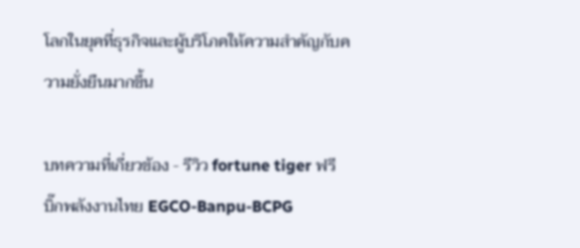โลกในยุคที่ธุรกิจและผู้บริโภคให้ความสำคัญกับความยั่งยืนมากขึ้น

บทความที่เกี่ยวข้อง - รีวิว fortune tiger ฟรี
บิ๊กพลังงานไทย EGCO-Banpu-BCPG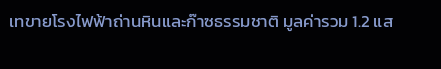เทขายโรงไฟฟ้าถ่านหินและก๊าซธรรมชาติ มูลค่ารวม 1.2 แส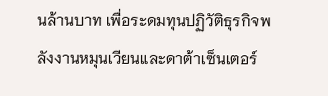นล้านบาท เพื่อระดมทุนปฏิวัติธุรกิจพลังงานหมุนเวียนและดาต้าเซ็นเตอร์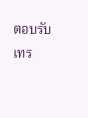ตอบรับเทร